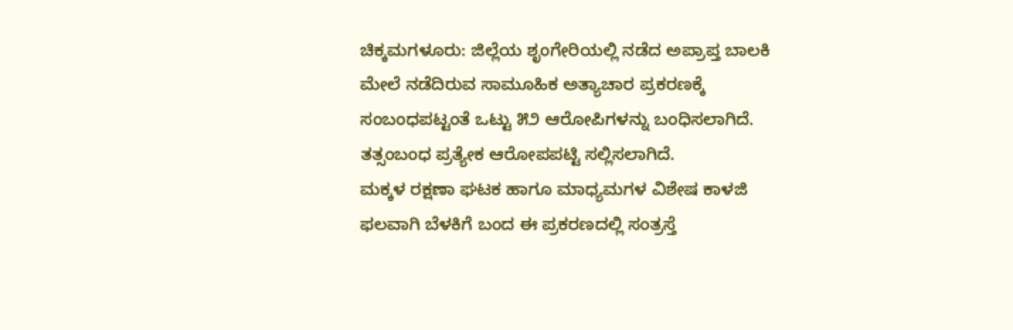ಚಿಕ್ಕಮಗಳೂರು: ಜಿಲ್ಲೆಯ ಶೃಂಗೇರಿಯಲ್ಲಿ ನಡೆದ ಅಪ್ರಾಪ್ತ ಬಾಲಕಿ ಮೇಲೆ ನಡೆದಿರುವ ಸಾಮೂಹಿಕ ಅತ್ಯಾಚಾರ ಪ್ರಕರಣಕ್ಕೆ ಸಂಬಂಧಪಟ್ಟಂತೆ ಒಟ್ಟು ೫೨ ಆರೋಪಿಗಳನ್ನು ಬಂಧಿಸಲಾಗಿದೆ. ತತ್ಸಂಬಂಧ ಪ್ರತ್ಯೇಕ ಆರೋಪಪಟ್ಟಿ ಸಲ್ಲಿಸಲಾಗಿದೆ.
ಮಕ್ಕಳ ರಕ್ಷಣಾ ಘಟಕ ಹಾಗೂ ಮಾಧ್ಯಮಗಳ ವಿಶೇಷ ಕಾಳಜಿ ಫಲವಾಗಿ ಬೆಳಕಿಗೆ ಬಂದ ಈ ಪ್ರಕರಣದಲ್ಲಿ ಸಂತ್ರಸ್ತೆ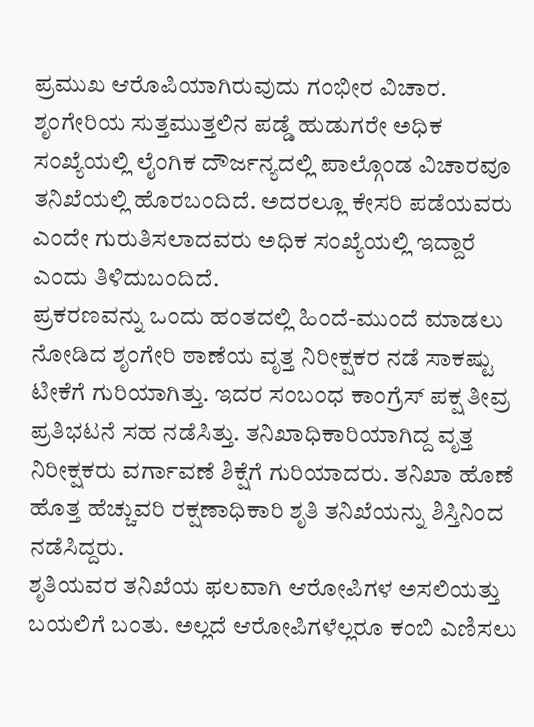ಪ್ರಮುಖ ಆರೊಪಿಯಾಗಿರುವುದು ಗಂಭೀರ ವಿಚಾರ. ಶೃಂಗೇರಿಯ ಸುತ್ತಮುತ್ತಲಿನ ಪಡ್ಡೆ ಹುಡುಗರೇ ಅಧಿಕ ಸಂಖ್ಯೆಯಲ್ಲಿ ಲೈಂಗಿಕ ದೌರ್ಜನ್ಯದಲ್ಲಿ ಪಾಲ್ಗೊಂಡ ವಿಚಾರವೂ ತನಿಖೆಯಲ್ಲಿ ಹೊರಬಂದಿದೆ. ಅದರಲ್ಲೂ ಕೇಸರಿ ಪಡೆಯವರು ಎಂದೇ ಗುರುತಿಸಲಾದವರು ಅಧಿಕ ಸಂಖ್ಯೆಯಲ್ಲಿ ಇದ್ದಾರೆ ಎಂದು ತಿಳಿದುಬಂದಿದೆ.
ಪ್ರಕರಣವನ್ನು ಒಂದು ಹಂತದಲ್ಲಿ ಹಿಂದೆ-ಮುಂದೆ ಮಾಡಲು ನೋಡಿದ ಶೃಂಗೇರಿ ಠಾಣೆಯ ವೃತ್ತ ನಿರೀಕ್ಷಕರ ನಡೆ ಸಾಕಷ್ಟು ಟೀಕೆಗೆ ಗುರಿಯಾಗಿತ್ತು. ಇದರ ಸಂಬಂಧ ಕಾಂಗ್ರೆಸ್ ಪಕ್ಷ ತೀವ್ರ ಪ್ರತಿಭಟನೆ ಸಹ ನಡೆಸಿತ್ತು. ತನಿಖಾಧಿಕಾರಿಯಾಗಿದ್ದ ವೃತ್ತ ನಿರೀಕ್ಷಕರು ವರ್ಗಾವಣೆ ಶಿಕ್ಷೆಗೆ ಗುರಿಯಾದರು. ತನಿಖಾ ಹೊಣೆ ಹೊತ್ತ ಹೆಚ್ಚುವರಿ ರಕ್ಷಣಾಧಿಕಾರಿ ಶೃತಿ ತನಿಖೆಯನ್ನು ಶಿಸ್ತಿನಿಂದ ನಡೆಸಿದ್ದರು.
ಶೃತಿಯವರ ತನಿಖೆಯ ಫಲವಾಗಿ ಆರೋಪಿಗಳ ಅಸಲಿಯತ್ತು ಬಯಲಿಗೆ ಬಂತು. ಅಲ್ಲದೆ ಆರೋಪಿಗಳೆಲ್ಲರೂ ಕಂಬಿ ಎಣಿಸಲು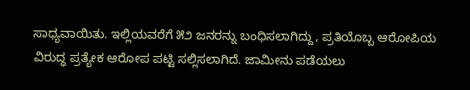ಸಾಧ್ಯವಾಯಿತು. ಇಲ್ಲಿಯವರೆಗೆ ೫೨ ಜನರನ್ನು ಬಂಧಿಸಲಾಗಿದ್ದು, ಪ್ರತಿಯೊಬ್ಬ ಆರೋಪಿಯ ವಿರುದ್ಧ ಪ್ರತ್ಯೇಕ ಆರೋಪ ಪಟ್ಟಿ ಸಲ್ಲಿಸಲಾಗಿದೆ. ಜಾಮೀನು ಪಡೆಯಲು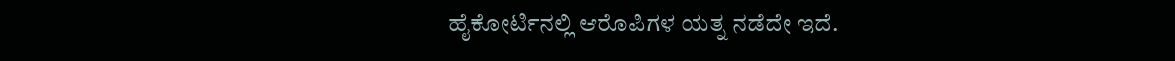ಹೈಕೋರ್ಟಿನಲ್ಲಿ ಆರೊಪಿಗಳ ಯತ್ನ ನಡೆದೇ ಇದೆ.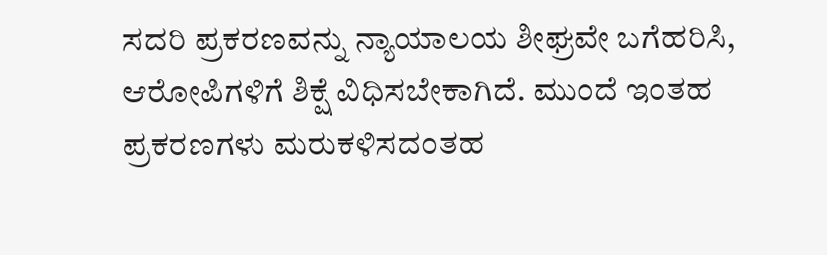ಸದರಿ ಪ್ರಕರಣವನ್ನು ನ್ಯಾಯಾಲಯ ಶೀಘ್ರವೇ ಬಗೆಹರಿಸಿ, ಆರೋಪಿಗಳಿಗೆ ಶಿಕ್ಷೆ ವಿಧಿಸಬೇಕಾಗಿದೆ. ಮುಂದೆ ಇಂತಹ ಪ್ರಕರಣಗಳು ಮರುಕಳಿಸದಂತಹ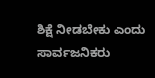ಶಿಕ್ಷೆ ನೀಡಬೇಕು ಎಂದು ಸಾರ್ವಜನಿಕರು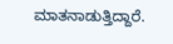ಮಾತನಾಡುತ್ತಿದ್ದಾರೆ.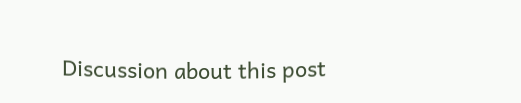Discussion about this post